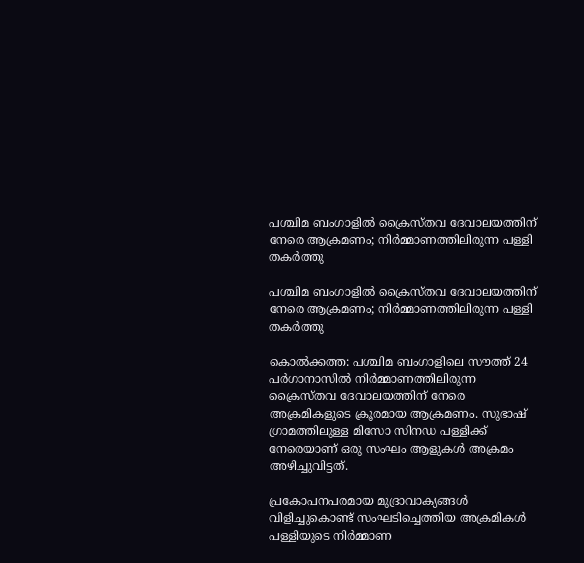പശ്ചിമ ബംഗാളിൽ ക്രൈസ്തവ ദേവാലയത്തിന് നേരെ ആക്രമണം; നിർമ്മാണത്തിലിരുന്ന പള്ളി തകർത്തു

പശ്ചിമ ബംഗാളിൽ ക്രൈസ്തവ ദേവാലയത്തിന് നേരെ ആക്രമണം; നിർമ്മാണത്തിലിരുന്ന പള്ളി തകർത്തു

കൊൽക്കത്ത: പശ്ചിമ ബംഗാളിലെ സൗത്ത് 24 പർഗാനാസിൽ നിർമ്മാണത്തിലിരുന്ന ക്രൈസ്തവ ദേവാലയത്തിന് നേരെ അക്രമികളുടെ ക്രൂരമായ ആക്രമണം. സുഭാഷ് ഗ്രാമത്തിലുള്ള മിസോ സിനഡ പള്ളിക്ക് നേരെയാണ് ഒരു സംഘം ആളുകൾ അക്രമം അഴിച്ചുവിട്ടത്.

പ്രകോപനപരമായ മുദ്രാവാക്യങ്ങൾ വിളിച്ചുകൊണ്ട് സംഘടിച്ചെത്തിയ അക്രമികൾ പള്ളിയുടെ നിർമ്മാണ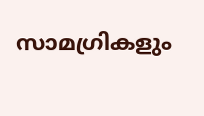സാമഗ്രികളും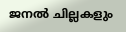ജനൽ ചില്ലകളും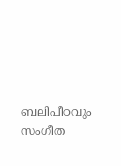ബലിപീഠവും സംഗീത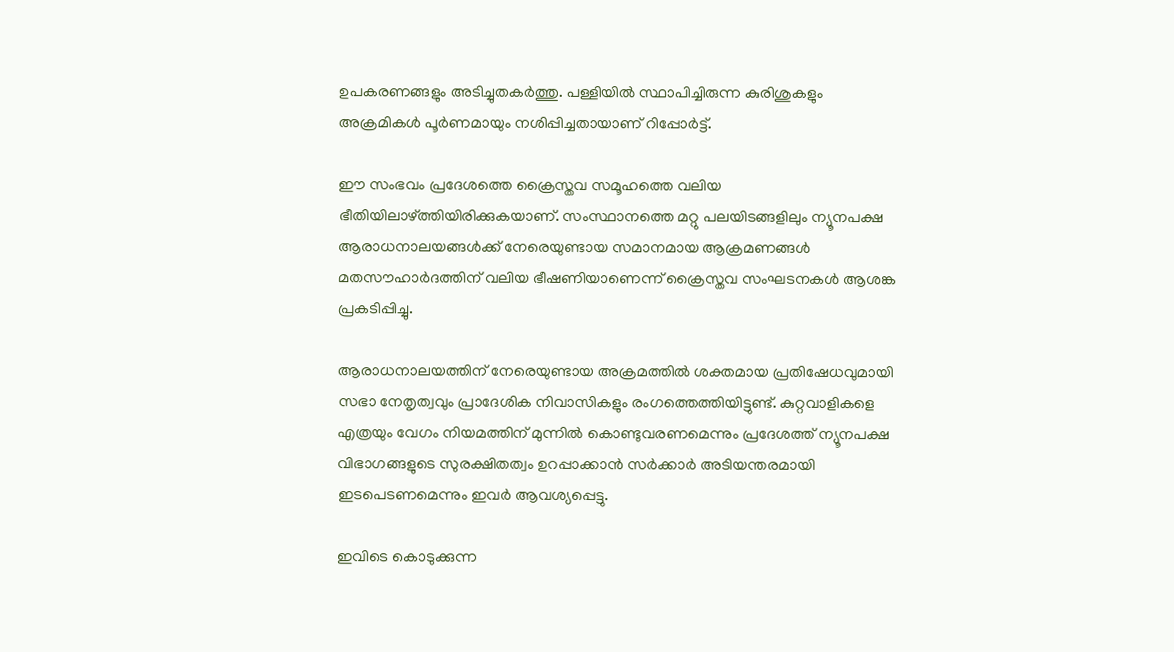ഉപകരണങ്ങളും അടിച്ചുതകർത്തു. പള്ളിയിൽ സ്ഥാപിച്ചിരുന്ന കുരിശുകളും അക്രമികൾ പൂർണമായും നശിപ്പിച്ചതായാണ് റിപ്പോർട്ട്.

ഈ സംഭവം പ്രദേശത്തെ ക്രൈസ്തവ സമൂഹത്തെ വലിയ ഭീതിയിലാഴ്ത്തിയിരിക്കുകയാണ്. സംസ്ഥാനത്തെ മറ്റു പലയിടങ്ങളിലും ന്യൂനപക്ഷ ആരാധനാലയങ്ങൾക്ക് നേരെയുണ്ടായ സമാനമായ ആക്രമണങ്ങൾ മതസൗഹാർദത്തിന് വലിയ ഭീഷണിയാണെന്ന് ക്രൈസ്തവ സംഘടനകൾ ആശങ്ക പ്രകടിപ്പിച്ചു.

ആരാധനാലയത്തിന് നേരെയുണ്ടായ അക്രമത്തിൽ ശക്തമായ പ്രതിഷേധവുമായി സഭാ നേതൃത്വവും പ്രാദേശിക നിവാസികളും രംഗത്തെത്തിയിട്ടുണ്ട്. കുറ്റവാളികളെ എത്രയും വേഗം നിയമത്തിന് മുന്നിൽ കൊണ്ടുവരണമെന്നും പ്രദേശത്ത് ന്യൂനപക്ഷ വിഭാഗങ്ങളുടെ സുരക്ഷിതത്വം ഉറപ്പാക്കാൻ സർക്കാർ അടിയന്തരമായി ഇടപെടണമെന്നും ഇവർ ആവശ്യപ്പെട്ടു.

ഇവിടെ കൊടുക്കുന്ന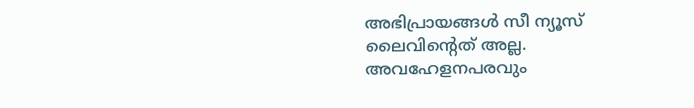അഭിപ്രായങ്ങള്‍ സീ ന്യൂസ് ലൈവിന്റെത് അല്ല. അവഹേളനപരവും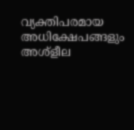വ്യക്തിപരമായ അധിക്ഷേപങ്ങളും അശ്‌ളീല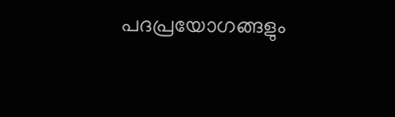പദപ്രയോഗങ്ങളും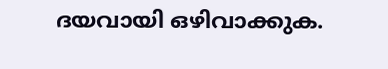ദയവായി ഒഴിവാക്കുക.